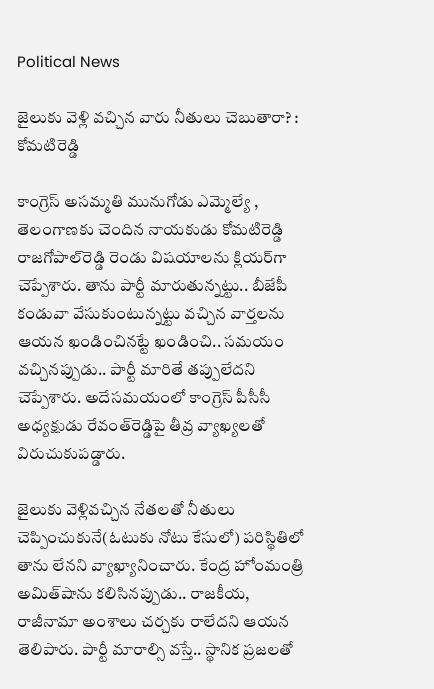Political News

జైలుకు వెళ్లి వ‌చ్చిన వారు నీతులు చెబుతారా? : కోమ‌టిరెడ్డి

కాంగ్రెస్ అస‌మ్మ‌తి మునుగోడు ఎమ్మెల్యే , తెలంగాణ‌కు చెందిన నాయ‌కుడు కోమ‌టిరెడ్డి రాజ‌గోపాల్‌రెడ్డి రెండు విష‌యాల‌ను క్లియ‌ర్‌గా చెప్పేశారు. తాను పార్టీ మారుతున్న‌ట్టు.. బీజేపీ కండువా వేసుకుంటున్న‌ట్టు వ‌చ్చిన వార్త‌ల‌ను ఆయ‌న ఖండించిన‌ట్టే ఖండించి.. స‌మ‌యం వ‌చ్చిన‌ప్పుడు.. పార్టీ మారితే త‌ప్పులేద‌ని చెప్పేశారు. అదేస‌మ‌యంలో కాంగ్రెస్ పీసీసీ అధ్య‌క్షుడు రేవంత్‌రెడ్డిపై తీవ్ర వ్యాఖ్య‌ల‌తో విరుచుకుప‌డ్డారు.

జైలుకు వెళ్లివ‌చ్చిన నేత‌ల‌తో నీతులు చెప్పించుకునే(ఓటుకు నోటు కేసులో) ప‌రిస్థితిలో తాను లేన‌ని వ్యాఖ్యానించారు. కేంద్ర హోంమంత్రి అమిత్‌షాను కలిసినప్పుడు.. రాజకీయ, రాజీనామా అంశాలు చర్చకు రాలేదని ఆయన తెలిపారు. పార్టీ మారాల్సి వస్తే.. స్థానిక ప్రజలతో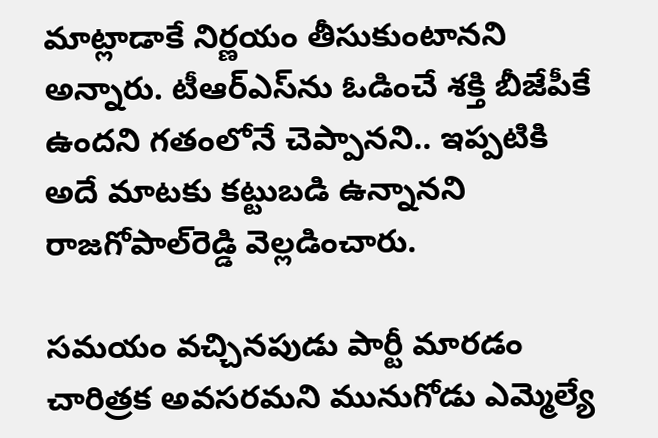మాట్లాడాకే నిర్ణయం తీసుకుంటానని అన్నారు. టీఆర్ఎస్‌ను ఓడించే శక్తి బీజేపీకే ఉందని గతంలోనే చెప్పానని.. ఇప్పటికి అదే మాటకు కట్టుబడి ఉన్నానని రాజగోపాల్‌రెడ్డి వెల్లడించారు.

సమయం వచ్చినపుడు పార్టీ మారడం చారిత్రక అవసరమని మునుగోడు ఎమ్మెల్యే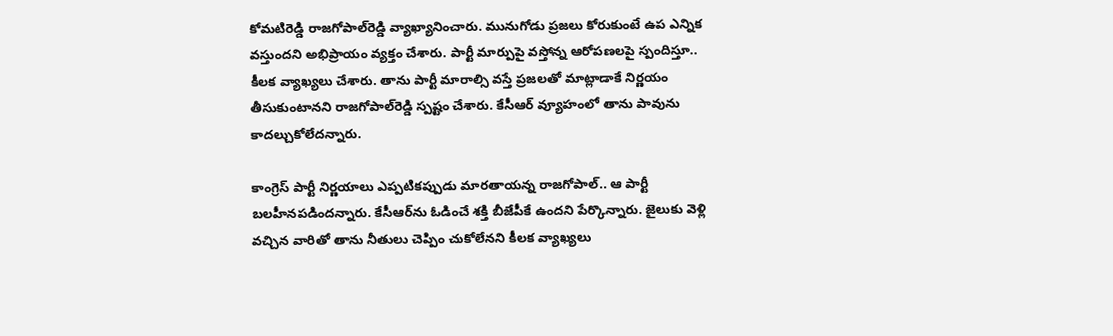కోమటిరెడ్డి రాజగోపాల్‌రెడ్డి వ్యాఖ్యానించారు. మునుగోడు ప్రజలు కోరుకుంటే ఉప ఎన్నిక వస్తుందని అభిప్రాయం వ్యక్తం చేశారు. పార్టీ మార్పుపై వస్తోన్న ఆరోపణలపై స్పందిస్తూ.. కీలక వ్యాఖ్యలు చేశారు. తాను పార్టీ మారాల్సి వస్తే ప్రజలతో మాట్లాడాకే నిర్ణయం తీసుకుంటానని రాజ‌గోపాల్‌రెడ్డి స్పష్టం చేశారు. కేసీఆర్‌ వ్యూహంలో తాను పావును కాదల్చుకోలేదన్నారు.

కాంగ్రెస్‌ పార్టీ నిర్ణయాలు ఎప్పటికప్పుడు మారతాయన్న రాజగోపాల్.. ఆ పార్టీ బలహీనపడిందన్నారు. కేసీఆర్‌ను ఓడించే శక్తి బీజేపీకే ఉందని పేర్కొన్నారు. జైలుకు వెళ్లి వచ్చిన వారితో తాను నీతులు చెప్పిం చుకోలేనని కీలక వ్యాఖ్యలు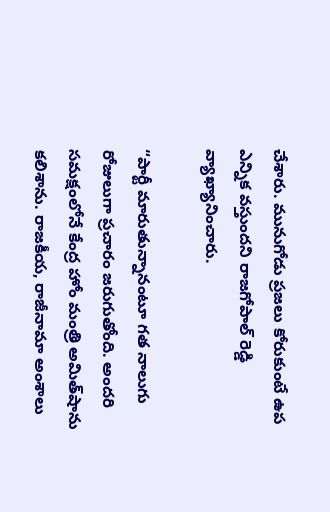చేశారు. మునుగోడు ప్రజలు కోరుకుంటే ఉప ఎన్నిక వస్తుందని రాజగోపాల్ రెడ్డి వ్యాఖ్యానించారు.

“పార్టీ మారుతున్నానంటూ గత నాలుగు రోజులుగా ప్రచారం జరుగుతోంది. అందరి సమక్షంలోనే కేంద్ర హోం మంత్రి అమిత్‌షాను కలిశాను. రాజకీయ, రాజీనామా అంశాలు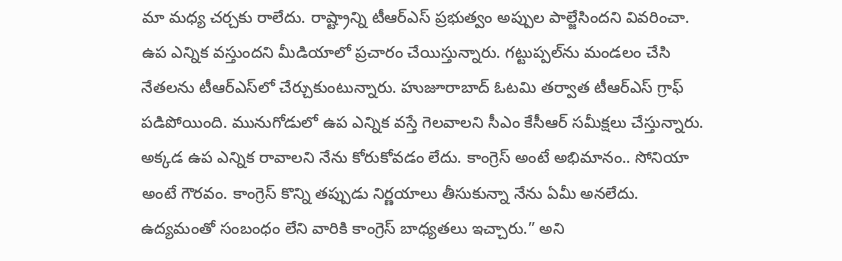మా మధ్య చర్చకు రాలేదు. రాష్ట్రాన్ని టీఆర్ఎస్‌ ప్రభుత్వం అప్పుల పాల్జేసిందని వివరించా. ఉప ఎన్నిక వస్తుందని మీడియాలో ప్రచారం చేయిస్తున్నారు. గట్టుప్పల్‌ను మండలం చేసి నేతలను టీఆర్ఎస్‌లో చేర్చుకుంటున్నారు. హుజూరాబాద్‌ ఓటమి తర్వాత టీఆర్ఎస్‌ గ్రాఫ్‌ పడిపోయింది. మునుగోడులో ఉప ఎన్నిక వస్తే గెలవాలని సీఎం కేసీఆర్‌ సమీక్షలు చేస్తున్నారు. అక్కడ ఉప ఎన్నిక రావాలని నేను కోరుకోవడం లేదు. కాంగ్రెస్‌ అంటే అభిమానం.. సోనియా అంటే గౌరవం. కాంగ్రెస్‌ కొన్ని తప్పుడు నిర్ణయాలు తీసుకున్నా నేను ఏమీ అనలేదు. ఉద్యమంతో సంబంధం లేని వారికి కాంగ్రెస్‌ బాధ్యతలు ఇచ్చారు.” అని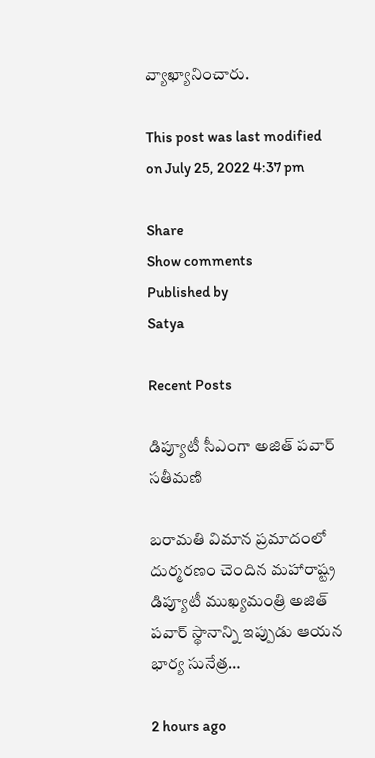వ్యాఖ్యానించారు.

This post was last modified on July 25, 2022 4:37 pm

Share
Show comments
Published by
Satya

Recent Posts

డిప్యూటీ సీఎంగా అజిత్ పవార్ సతీమణి

బరామతి విమాన ప్రమాదంలో దుర్మరణం చెందిన మహారాష్ట్ర డిప్యూటీ ముఖ్యమంత్రి అజిత్ పవార్ స్థానాన్ని ఇప్పుడు ఆయన భార్య సునేత్ర…

2 hours ago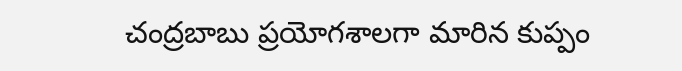చంద్రబాబు ప్రయోగశాలగా మారిన కుప్పం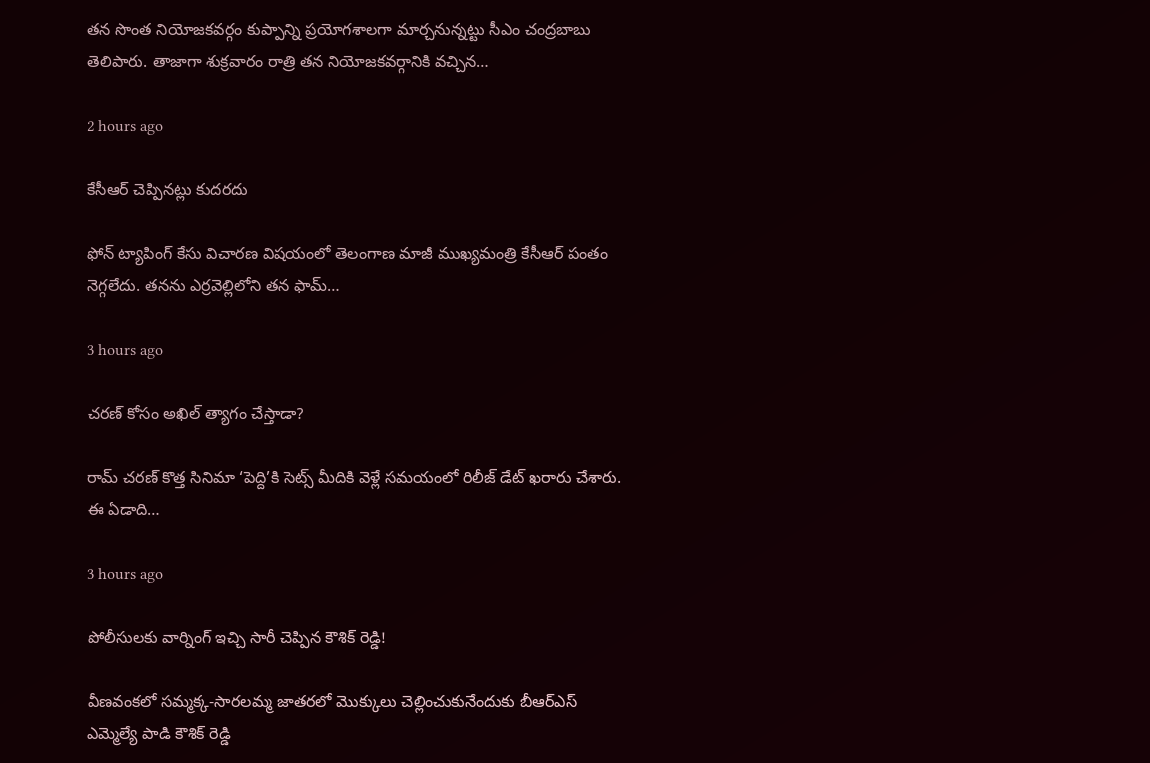త‌న సొంత నియోజ‌కవ‌ర్గం కుప్పాన్ని ప్ర‌యోగ‌శాల‌గా మార్చ‌నున్న‌ట్టు సీఎం చంద్ర‌బాబు తెలిపారు. తాజాగా శుక్ర‌వారం రాత్రి త‌న నియోజ‌క‌వర్గానికి వ‌చ్చిన…

2 hours ago

కేసీఆర్ చెప్పిన‌ట్లు కుద‌ర‌దు

ఫోన్ ట్యాపింగ్ కేసు విచార‌ణ విష‌యంలో తెలంగాణ‌ మాజీ ముఖ్య‌మంత్రి కేసీఆర్ పంతం నెగ్గ‌లేదు. త‌న‌ను ఎర్ర‌వెల్లిలోని త‌న ఫామ్…

3 hours ago

చరణ్ కోసం అఖిల్ త్యాగం చేస్తాడా?

రామ్ చరణ్ కొత్త సినిమా ‘పెద్ది’కి సెట్స్ మీదికి వెళ్లే సమయంలో రిలీజ్ డేట్ ఖరారు చేశారు. ఈ ఏడాది…

3 hours ago

పోలీసులకు వార్నింగ్ ఇచ్చి సారీ చెప్పిన కౌశిక్ రెడ్డి!

వీణవంకలో సమ్మక్క-సారలమ్మ జాతరలో మొక్కులు చెల్లించుకునేందుకు బీఆర్ఎస్ ఎమ్మెల్యే పాడి కౌశిక్ రెడ్డి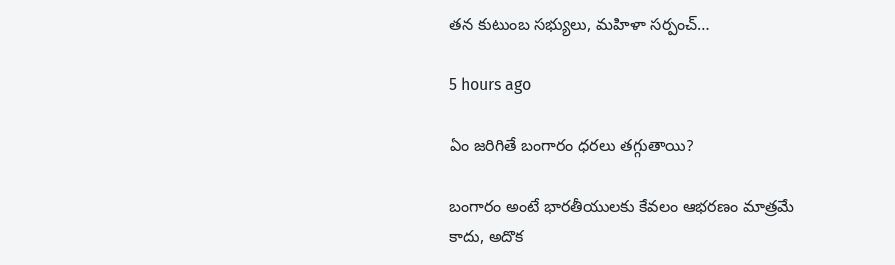తన కుటుంబ సభ్యులు, మహిళా సర్పంచ్…

5 hours ago

ఏం జరిగితే బంగారం ధరలు తగ్గుతాయి?

బంగారం అంటే భారతీయులకు కేవలం ఆభరణం మాత్రమే కాదు, అదొక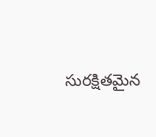సురక్షితమైన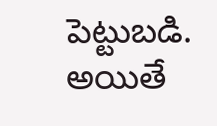పెట్టుబడి. అయితే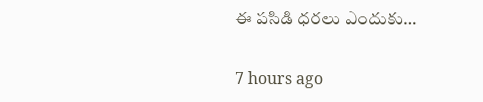ఈ పసిడి ధరలు ఎందుకు…

7 hours ago